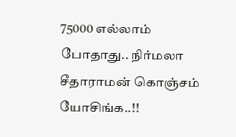75000 எல்லாம் போதாது.. நிர்மலா சீதாராமன் கொஞ்சம் யோசிங்க..!!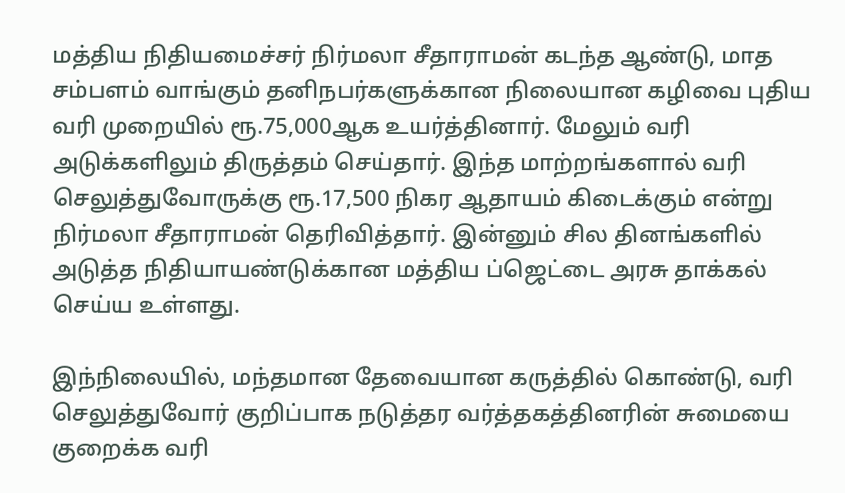மத்திய நிதியமைச்சர் நிர்மலா சீதாராமன் கடந்த ஆண்டு, மாத சம்பளம் வாங்கும் தனிநபர்களுக்கான நிலையான கழிவை புதிய வரி முறையில் ரூ.75,000ஆக உயர்த்தினார். மேலும் வரி அடுக்களிலும் திருத்தம் செய்தார். இந்த மாற்றங்களால் வரி செலுத்துவோருக்கு ரூ.17,500 நிகர ஆதாயம் கிடைக்கும் என்று நிர்மலா சீதாராமன் தெரிவித்தார். இன்னும் சில தினங்களில் அடுத்த நிதியாயண்டுக்கான மத்திய ப்ஜெட்டை அரசு தாக்கல் செய்ய உள்ளது.

இந்நிலையில், மந்தமான தேவையான கருத்தில் கொண்டு, வரி செலுத்துவோர் குறிப்பாக நடுத்தர வர்த்தகத்தினரின் சுமையை குறைக்க வரி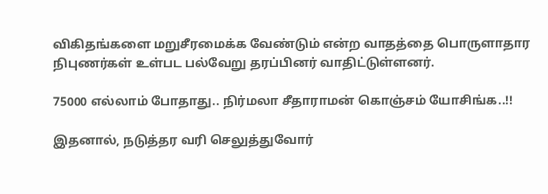விகிதங்களை மறுசீரமைக்க வேண்டும் என்ற வாதத்தை பொருளாதார நிபுணர்கள் உள்பட பல்வேறு தரப்பினர் வாதிட்டுள்ளனர்.

75000 எல்லாம் போதாது.. நிர்மலா சீதாராமன் கொஞ்சம் யோசிங்க..!!

இதனால், நடுத்தர வரி செலுத்துவோர்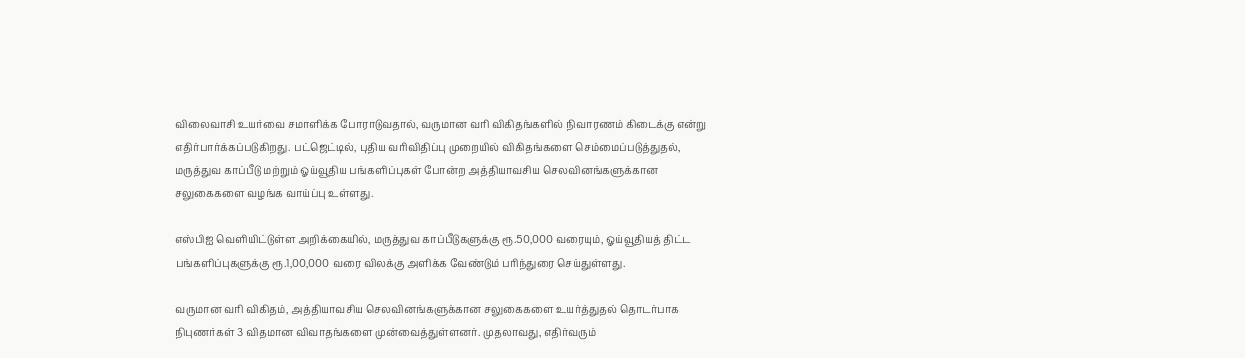விலைவாசி உயர்வை சமாளிக்க போராடுவதால், வருமான வரி விகிதங்களில் நிவாரணம் கிடைக்கு என்று எதிர்பார்க்கப்படுகிறது. பட்ஜெட்டில், புதிய வரிவிதிப்பு முறையில் விகிதங்களை செம்மைப்படுத்துதல், மருத்துவ காப்பீடு மற்றும் ஓய்வூதிய பங்களிப்புகள் போன்ற அத்தியாவசிய செலவினங்களுக்கான சலுகைகளை வழங்க வாய்ப்பு உள்ளது.

எஸ்பிஐ வெளியிட்டுள்ள அறிக்கையில், மருத்துவ காப்பீடுகளுக்கு ரூ.50,000 வரையும், ஓய்வூதியத் திட்ட பங்களிப்புகளுக்கு ரூ.1,00,000 வரை விலக்கு அளிக்க வேண்டும் பரிந்துரை செய்துள்ளது.

வருமான வரி விகிதம், அத்தியாவசிய செலவினங்களுக்கான சலுகைகளை உயர்த்துதல் தொடர்பாக நிபுணர்கள் 3 விதமான விவாதங்களை முன்வைத்துள்ளனர். முதலாவது, எதிர்வரும்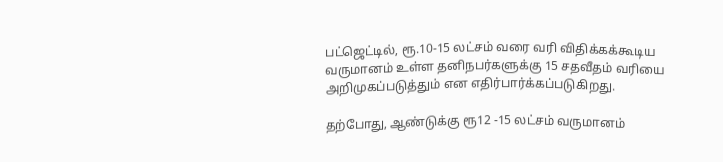பட்ஜெட்டில், ரூ.10-15 லட்சம் வரை வரி விதிக்கக்கூடிய வருமானம் உள்ள தனிநபர்களுக்கு 15 சதவீதம் வரியை அறிமுகப்படுத்தும் என எதிர்பார்க்கப்படுகிறது.

தற்போது, ஆண்டுக்கு ரூ12 -15 லட்சம் வருமானம்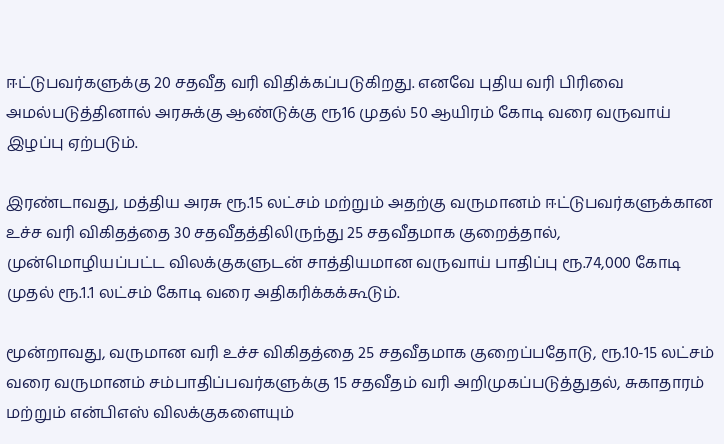ஈட்டுபவர்களுக்கு 20 சதவீத வரி விதிக்கப்படுகிறது. எனவே புதிய வரி பிரிவை அமல்படுத்தினால் அரசுக்கு ஆண்டுக்கு ரூ16 முதல் 50 ஆயிரம் கோடி வரை வருவாய் இழப்பு ஏற்படும்.

இரண்டாவது, மத்திய அரசு ரூ.15 லட்சம் மற்றும் அதற்கு வருமானம் ஈட்டுபவர்களுக்கான உச்ச வரி விகிதத்தை 30 சதவீதத்திலிருந்து 25 சதவீதமாக குறைத்தால், முன்மொழியப்பட்ட விலக்குகளுடன் சாத்தியமான வருவாய் பாதிப்பு ரூ.74,000 கோடி முதல் ரூ.1.1 லட்சம் கோடி வரை அதிகரிக்கக்கூடும்.

மூன்றாவது, வருமான வரி உச்ச விகிதத்தை 25 சதவீதமாக குறைப்பதோடு, ரூ.10-15 லட்சம் வரை வருமானம் சம்பாதிப்பவர்களுக்கு 15 சதவீதம் வரி அறிமுகப்படுத்துதல், சுகாதாரம் மற்றும் என்பிஎஸ் விலக்குகளையும்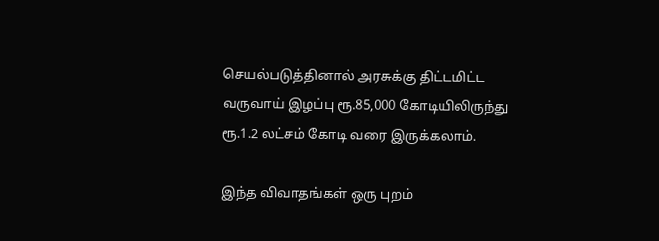செயல்படுத்தினால் அரசுக்கு திட்டமிட்ட வருவாய் இழப்பு ரூ.85,000 கோடியிலிருந்து ரூ.1.2 லட்சம் கோடி வரை இருக்கலாம்.

இந்த விவாதங்கள் ஒரு புறம்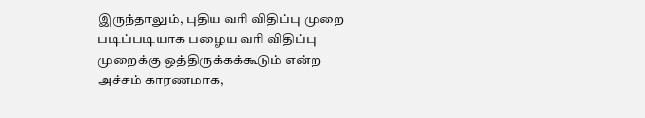இருந்தாலும், புதிய வரி விதிப்பு முறை படிப்படியாக பழைய வரி விதிப்பு முறைக்கு ஒத்திருக்கக்கூடும் என்ற அச்சம் காரணமாக,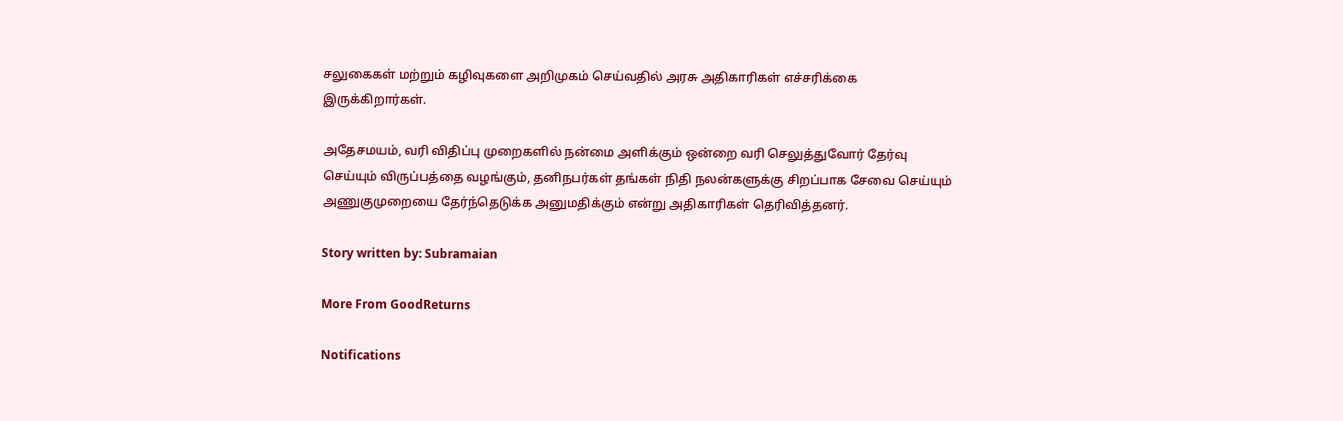சலுகைகள் மற்றும் கழிவுகளை அறிமுகம் செய்வதில் அரசு அதிகாரிகள் எச்சரிக்கை இருக்கிறார்கள்.

அதேசமயம், வரி விதிப்பு முறைகளில் நன்மை அளிக்கும் ஒன்றை வரி செலுத்துவோர் தேர்வு செய்யும் விருப்பத்தை வழங்கும், தனிநபர்கள் தங்கள் நிதி நலன்களுக்கு சிறப்பாக சேவை செய்யும் அணுகுமுறையை தேர்ந்தெடுக்க அனுமதிக்கும் என்று அதிகாரிகள் தெரிவித்தனர்.

Story written by: Subramaian

More From GoodReturns

Notifications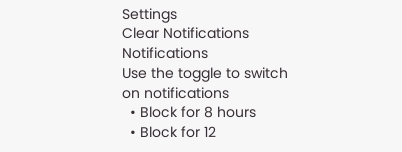Settings
Clear Notifications
Notifications
Use the toggle to switch on notifications
  • Block for 8 hours
  • Block for 12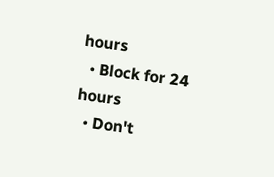hours
  • Block for 24 hours
  • Don't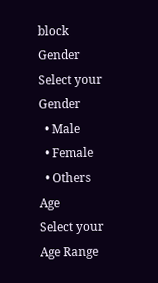block
Gender
Select your Gender
  • Male
  • Female
  • Others
Age
Select your Age Range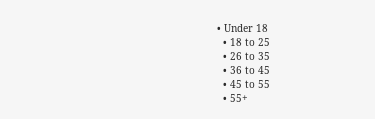• Under 18
  • 18 to 25
  • 26 to 35
  • 36 to 45
  • 45 to 55
  • 55+